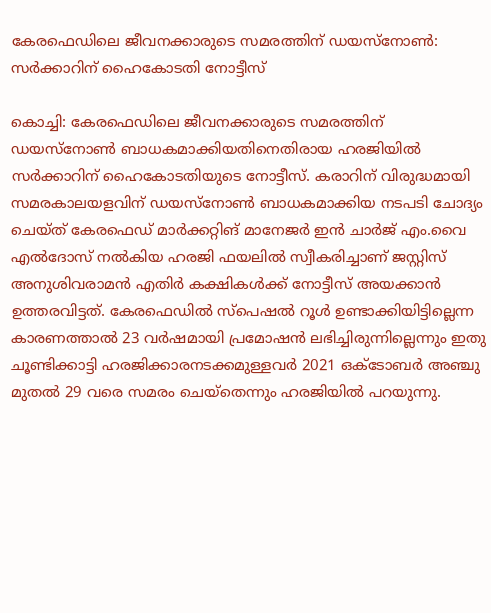കേരഫെഡിലെ ജീവനക്കാരുടെ സമരത്തിന് ഡയസ്‌നോൺ: സർക്കാറിന് ഹൈകോടതി നോട്ടീസ്

കൊച്ചി: കേരഫെഡിലെ ജീവനക്കാരുടെ സമരത്തിന് ഡയസ്‌നോൺ ബാധകമാക്കിയതിനെതിരായ ഹരജിയിൽ സർക്കാറിന് ഹൈകോടതിയുടെ നോട്ടീസ്. കരാറിന് വിരുദ്ധമായി സമരകാലയളവിന് ഡയസ്‌നോൺ ബാധകമാക്കിയ നടപടി ചോദ്യം ചെയ്ത് കേരഫെഡ് മാർക്കറ്റിങ് മാനേജർ ഇൻ ചാർജ് എം.വൈ എൽദോസ് നൽകിയ ഹരജി ഫയലിൽ സ്വീകരിച്ചാണ് ജസ്റ്റിസ് അനുശിവരാമൻ എതിർ കക്ഷികൾക്ക് നോട്ടീസ് അയക്കാൻ ഉത്തരവിട്ടത്. കേരഫെഡിൽ സ്പെഷൽ റൂൾ ഉണ്ടാക്കിയിട്ടില്ലെന്ന കാരണത്താൽ 23 വർഷമായി പ്രമോഷൻ ലഭിച്ചിരുന്നില്ലെന്നും ഇതു ചൂണ്ടിക്കാട്ടി ഹരജിക്കാരനടക്കമുള്ളവർ 2021 ഒക്ടോബർ അഞ്ചു മുതൽ 29 വരെ സമരം ചെയ്തെന്നും ഹരജിയിൽ പറയുന്നു.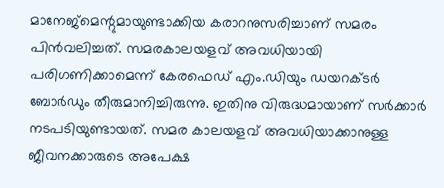മാനേജ്‌മെന്റുമായുണ്ടാക്കിയ കരാറനുസരിച്ചാണ് സമരം പിൻവലിച്ചത്. സമരകാലയളവ് അവധിയായി പരിഗണിക്കാമെന്ന് കേരഫെഡ് എം.ഡിയും ഡയറക്ടർ ബോർഡും തീരുമാനിച്ചിരുന്നു. ഇതിനു വിരുദ്ധമായാണ് സർക്കാർ നടപടിയുണ്ടായത്. സമര കാലയളവ് അവധിയാക്കാനുള്ള ജീവനക്കാരുടെ അപേക്ഷ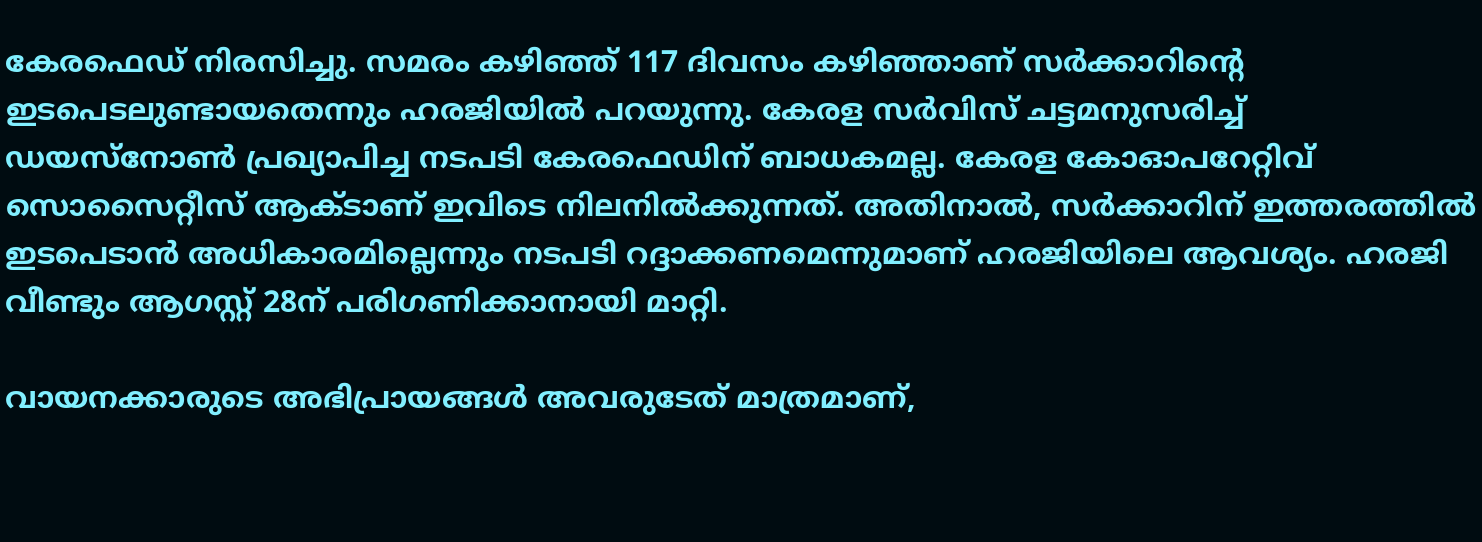കേരഫെഡ് നിരസിച്ചു. സമരം കഴിഞ്ഞ് 117 ദിവസം കഴിഞ്ഞാണ് സർക്കാറിന്റെ ഇടപെടലുണ്ടായതെന്നും ഹരജിയിൽ പറയുന്നു. കേരള സർവിസ് ചട്ടമനുസരിച്ച് ഡയസ്നോൺ പ്രഖ്യാപിച്ച നടപടി കേരഫെഡിന് ബാധകമല്ല. കേരള കോഓപറേറ്റിവ് സൊസൈറ്റീസ് ആക്ടാണ് ഇവിടെ നിലനിൽക്കുന്നത്. അതിനാൽ, സർക്കാറിന് ഇത്തരത്തിൽ ഇടപെടാൻ അധികാരമില്ലെന്നും നടപടി റദ്ദാക്കണമെന്നുമാണ് ഹരജിയിലെ ആവശ്യം. ഹരജി വീണ്ടും ആഗസ്റ്റ് 28ന് പരിഗണിക്കാനായി മാറ്റി.

വായനക്കാരുടെ അഭിപ്രായങ്ങള്‍ അവരുടേത് മാത്രമാണ്,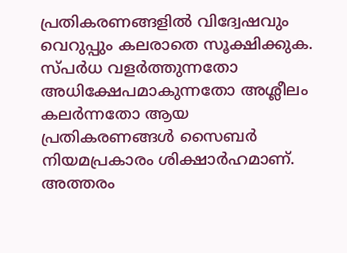പ്രതികരണങ്ങളിൽ വിദ്വേഷവും വെറുപ്പും കലരാതെ സൂക്ഷിക്കുക. സ്പർധ വളർത്തുന്നതോ അധിക്ഷേപമാകുന്നതോ അശ്ലീലം കലർന്നതോ ആയ പ്രതികരണങ്ങൾ സൈബർ നിയമപ്രകാരം ശിക്ഷാർഹമാണ്. അത്തരം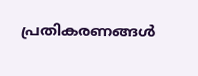പ്രതികരണങ്ങൾ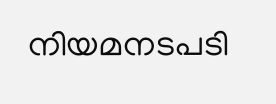നിയമനടപടി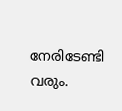നേരിടേണ്ടി വരും.